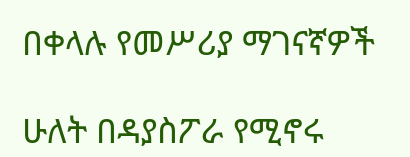በቀላሉ የመሥሪያ ማገናኛዎች

ሁለት በዳያስፖራ የሚኖሩ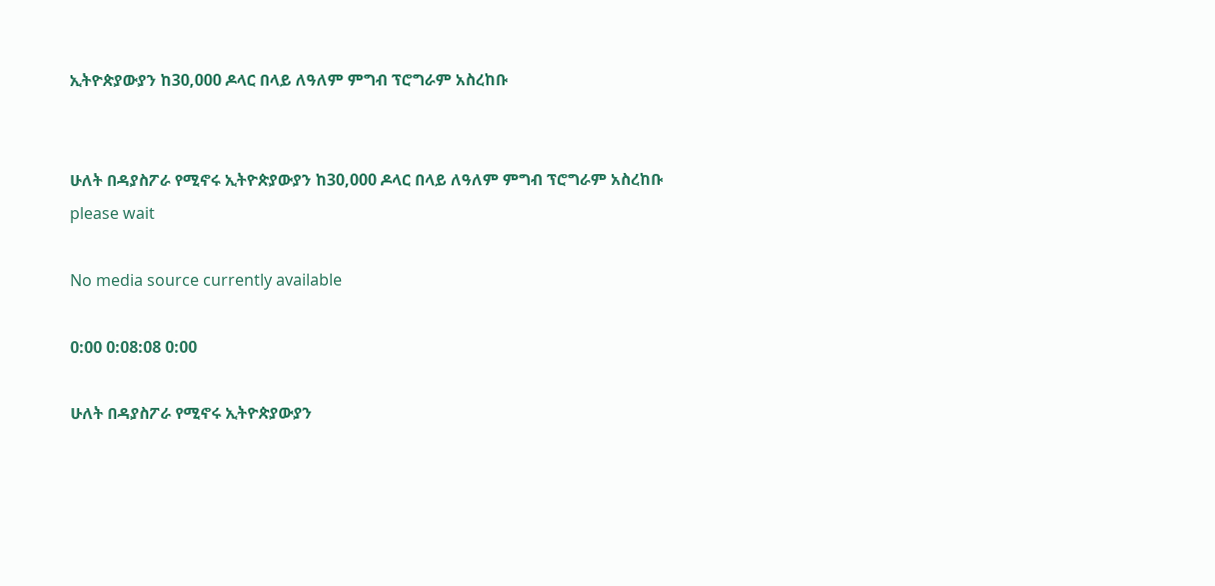ኢትዮጵያውያን ከ30,000 ዶላር በላይ ለዓለም ምግብ ፕሮግራም አስረከቡ


ሁለት በዳያስፖራ የሚኖሩ ኢትዮጵያውያን ከ30,000 ዶላር በላይ ለዓለም ምግብ ፕሮግራም አስረከቡ
please wait

No media source currently available

0:00 0:08:08 0:00

ሁለት በዳያስፖራ የሚኖሩ ኢትዮጵያውያን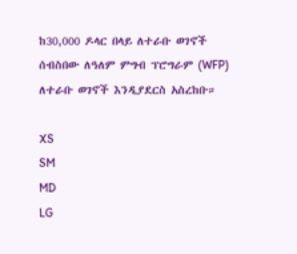ከ30,000 ዶላር በላይ ለተራቡ ወገኖች ሰብስበው ለዓለም ምግብ ፕሮግራም (WFP) ለተራቡ ወገኖች እንዲያደርስ አስረከቡ።

XS
SM
MD
LG